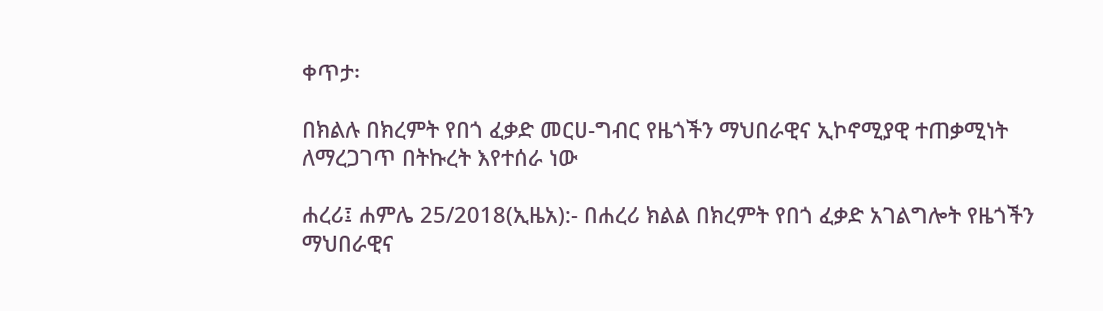ቀጥታ፡

በክልሉ በክረምት የበጎ ፈቃድ መርሀ-ግብር የዜጎችን ማህበራዊና ኢኮኖሚያዊ ተጠቃሚነት ለማረጋገጥ በትኩረት እየተሰራ ነው

ሐረሪ፤ ሐምሌ 25/2018(ኢዜአ):- በሐረሪ ክልል በክረምት የበጎ ፈቃድ አገልግሎት የዜጎችን ማህበራዊና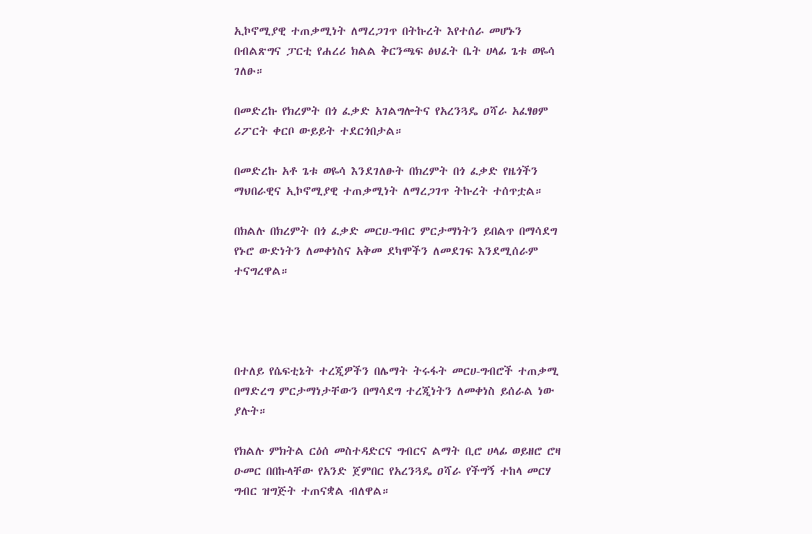ኢኮኖሚያዊ ተጠቃሚነት ለማረጋገጥ በትኩረት እየተሰራ መሆኑን በብልጽግና ፓርቲ የሐረሪ ክልል ቅርንጫፍ ፅህፈት ቤት ሀላፊ ጌቱ ወዬሳ ገለፁ።

በመድረኩ የክረምት በጎ ፈቃድ አገልግሎትና የአረንጓዴ ዐሻራ አፈፃፀም ሪፖርት ቀርቦ ውይይት ተደርጎበታል።

በመድረኩ አቶ ጌቱ ወዬሳ እንደገለፁት በክረምት በጎ ፈቃድ የዜጎችን ማህበራዊና ኢኮኖሚያዊ ተጠቃሚነት ለማረጋገጥ ትኩረት ተሰጥቷል።

በክልሉ በክረምት በጎ ፈቃድ መርሀ-ግብር ምርታማነትን ይበልጥ በማሳደግ የኑሮ ውድነትን ለመቀነስና አቅመ ደካሞችን ለመደገፍ እንደሚሰራም ተናግረዋል።




በተለይ የሴፍቲኔት ተረጂዎችን በሌማት ትሩፋት መርሀ-ግብሮች ተጠቃሚ በማድረግ ምርታማነታቸውን በማሳደግ ተረጂነትን ለመቀነስ ይሰራል ነው ያሉት።

የክልሉ ምክትል ርዕሰ መስተዳድርና ግብርና ልማት ቢሮ ሀላፊ ወይዘሮ ሮዛ ዑመር በበኩላቸው የአንድ ጀምበር የአረንጓዴ ዐሻራ የችግኝ ተከላ መርሃ ግብር ዝግጅት ተጠናቋል ብለዋል።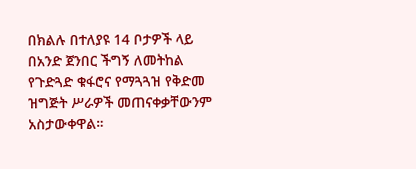በክልሉ በተለያዩ 14 ቦታዎች ላይ በአንድ ጀንበር ችግኝ ለመትከል የጉድጓድ ቁፋሮና የማጓጓዝ የቅድመ ዝግጅት ሥራዎች መጠናቀቃቸውንም አስታውቀዋል።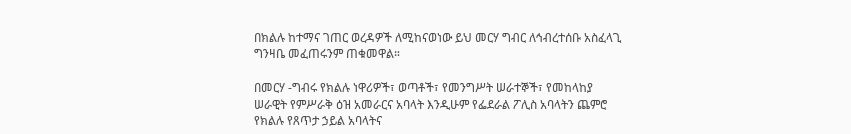በክልሉ ከተማና ገጠር ወረዳዎች ለሚከናወነው ይህ መርሃ ግብር ለኅብረተሰቡ አስፈላጊ ግንዛቤ መፈጠሩንም ጠቁመዋል።

በመርሃ -ግብሩ የክልሉ ነዋሪዎች፣ ወጣቶች፣ የመንግሥት ሠራተኞች፣ የመከላከያ ሠራዊት የምሥራቅ ዕዝ አመራርና አባላት እንዲሁም የፌደራል ፖሊስ አባላትን ጨምሮ የክልሉ የጸጥታ ኃይል አባላትና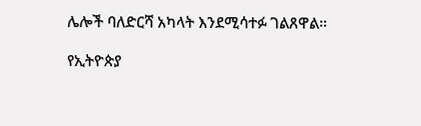ሌሎች ባለድርሻ አካላት እንደሚሳተፉ ገልጸዋል።

የኢትዮጵያ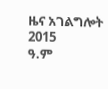ዜና አገልግሎት
2015
ዓ.ም